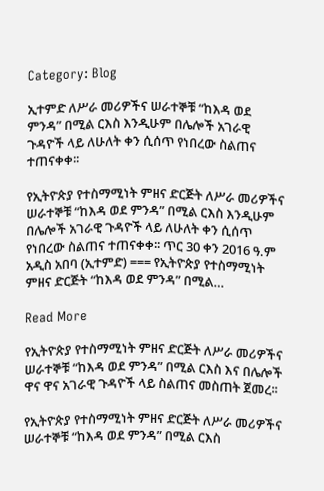Category: Blog

ኢተምድ ለሥራ መሪዎችና ሠራተኞቹ “ከእዳ ወደ ምንዳ” በሚል ርእስ እንዲሁም በሌሎች አገራዊ ጉዳዮች ላይ ለሁለት ቀን ሲሰጥ የነበረው ስልጠና ተጠናቀቀ፡፡

የኢትዮጵያ የተስማሚነት ምዘና ድርጅት ለሥራ መሪዎችና ሠራተኞቹ “ከእዳ ወደ ምንዳ” በሚል ርእስ እንዲሁም በሌሎች አገራዊ ጉዳዮች ላይ ለሁለት ቀን ሲሰጥ የነበረው ስልጠና ተጠናቀቀ፡፡ ጥር 30 ቀን 2016 ዓ.ም አዲስ አበባ (ኢተምድ) === የኢትዮጵያ የተስማሚነት ምዘና ድርጅት “ከእዳ ወደ ምንዳ” በሚል…

Read More

የኢትዮጵያ የተስማሚነት ምዘና ድርጅት ለሥራ መሪዎችና ሠራተኞቹ “ከእዳ ወደ ምንዳ” በሚል ርእስ እና በሌሎች ዋና ዋና አገራዊ ጉዳዮች ላይ ስልጠና መስጠት ጀመረ፡፡

የኢትዮጵያ የተስማሚነት ምዘና ድርጅት ለሥራ መሪዎችና ሠራተኞቹ “ከእዳ ወደ ምንዳ” በሚል ርእስ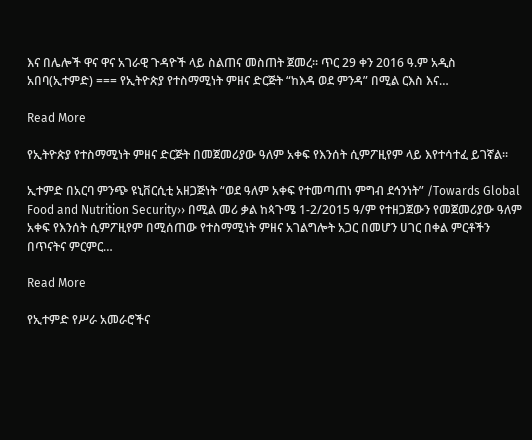እና በሌሎች ዋና ዋና አገራዊ ጉዳዮች ላይ ስልጠና መስጠት ጀመረ፡፡ ጥር 29 ቀን 2016 ዓ.ም አዲስ አበባ(ኢተምድ) === የኢትዮጵያ የተስማሚነት ምዘና ድርጅት “ከእዳ ወደ ምንዳ” በሚል ርእስ እና…

Read More

የኢትዮጵያ የተስማሚነት ምዘና ድርጅት በመጀመሪያው ዓለም አቀፍ የእንሰት ሲምፖዚየም ላይ እየተሳተፈ ይገኛል፡፡

ኢተምድ በአርባ ምንጭ ዩኒቨርሲቲ አዘጋጅነት “ወደ ዓለም አቀፍ የተመጣጠነ ምግብ ደኅንነት” /Towards Global Food and Nutrition Security›› በሚል መሪ ቃል ከጳጉሜ 1-2/2015 ዓ/ም የተዘጋጀውን የመጀመሪያው ዓለም አቀፍ የእንሰት ሲምፖዚየም በሚሰጠው የተስማሚነት ምዘና አገልግሎት አጋር በመሆን ሀገር በቀል ምርቶችን በጥናትና ምርምር…

Read More

የኢተምድ የሥራ አመራሮችና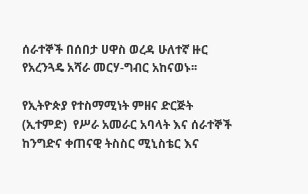ሰራተኞች በሰበታ ሀዋስ ወረዳ ሁለተኛ ዙር የአረንጓዴ አሻራ መርሃ-ግብር አከናወኑ፡፡

የኢትዮጵያ የተስማሚነት ምዘና ድርጅት (ኢተምድ)  የሥራ አመራር አባላት እና ሰራተኞች ከንግድና ቀጠናዊ ትስስር ሚኒስቴር እና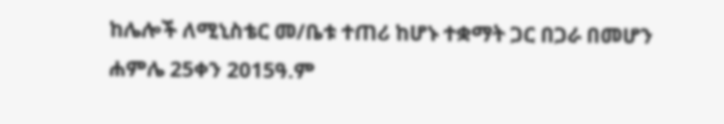ከሌሎች ለሚኒስቴር መ/ቤቱ ተጠሪ ከሆኑ ተቋማት ጋር በጋራ በመሆን ሐምሌ 25ቀን 2015ዓ.ም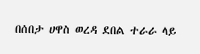በሰበታ ሀዋስ ወረዳ ደበል ተራራ ላይ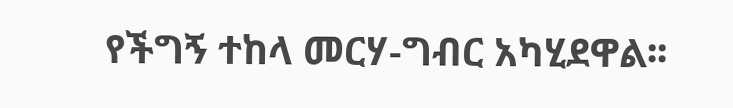የችግኝ ተከላ መርሃ-ግብር አካሂደዋል፡፡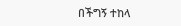በችግኝ ተከላ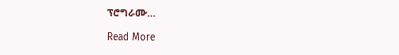ፕሮግራሙ…

Read More